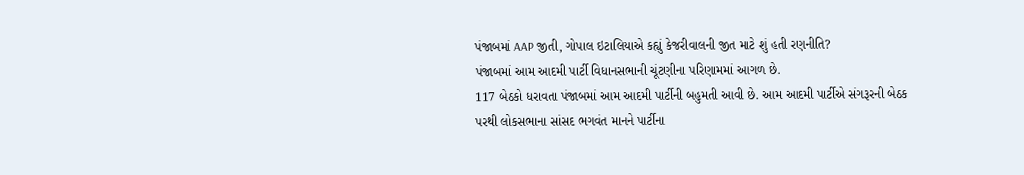પંજાબમાં AAP જીતી, ગોપાલ ઇટાલિયાએ કહ્યું કેજરીવાલની જીત માટે શું હતી રણનીતિ?
પંજાબમાં આમ આદમી પાર્ટી વિધાનસભાની ચૂંટણીના પરિણામમાં આગળ છે.
117 બેઠકો ધરાવતા પંજાબમાં આમ આદમી પાર્ટીની બહુમતી આવી છે. આમ આદમી પાર્ટીએ સંગરૂરની બેઠક પરથી લોકસભાના સાંસદ ભગવંત માનને પાર્ટીના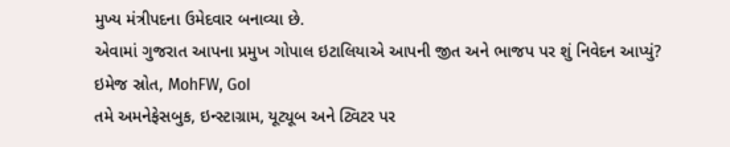મુખ્ય મંત્રીપદના ઉમેદવાર બનાવ્યા છે.
એવામાં ગુજરાત આપના પ્રમુખ ગોપાલ ઇટાલિયાએ આપની જીત અને ભાજપ પર શું નિવેદન આપ્યું?
ઇમેજ સ્રોત, MohFW, GoI
તમે અમનેફેસબુક, ઇન્સ્ટાગ્રામ, યૂટ્યૂબ અને ટ્વિટર પર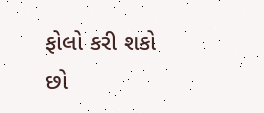ફોલો કરી શકો છો